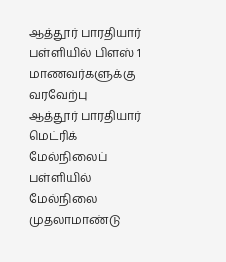ஆத்தூர் பாரதியார் பள்ளியில் பிளஸ் 1 மாணவர்களுக்கு வரவேற்பு
ஆத்தூர் பாரதியார் மெட்ரிக் மேல்நிலைப் பள்ளியில் மேல்நிலை முதலாமாண்டு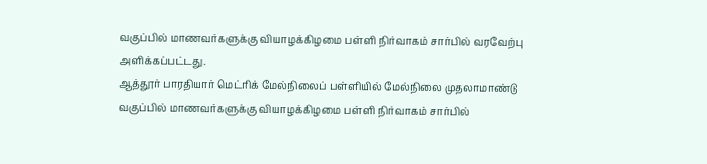வகுப்பில் மாணவர்களுக்கு வியாழக்கிழமை பள்ளி நிர்வாகம் சார்பில் வரவேற்பு அளிக்கப்பட்டது.
ஆத்தூர் பாரதியார் மெட்ரிக் மேல்நிலைப் பள்ளியில் மேல்நிலை முதலாமாண்டு வகுப்பில் மாணவர்களுக்கு வியாழக்கிழமை பள்ளி நிர்வாகம் சார்பில்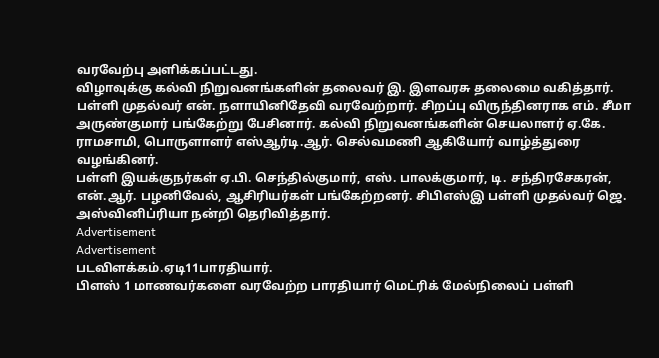வரவேற்பு அளிக்கப்பட்டது.
விழாவுக்கு கல்வி நிறுவனங்களின் தலைவர் இ. இளவரசு தலைமை வகித்தார். பள்ளி முதல்வர் என். நளாயினிதேவி வரவேற்றார். சிறப்பு விருந்தினராக எம். சீமா அருண்குமார் பங்கேற்று பேசினார். கல்வி நிறுவனங்களின் செயலாளர் ஏ.கே. ராமசாமி, பொருளாளர் எஸ்ஆர்டி.ஆர். செல்வமணி ஆகியோர் வாழ்த்துரை வழங்கினர்.
பள்ளி இயக்குநர்கள் ஏ.பி. செந்தில்குமார், எஸ். பாலக்குமார், டி. சந்திரசேகரன், என்.ஆர். பழனிவேல், ஆசிரியர்கள் பங்கேற்றனர். சிபிஎஸ்இ பள்ளி முதல்வர் ஜெ. அஸ்வினிப்ரியா நன்றி தெரிவித்தார்.
Advertisement
Advertisement
படவிளக்கம்.ஏடி11பாரதியார்.
பிளஸ் 1 மாணவர்களை வரவேற்ற பாரதியார் மெட்ரிக் மேல்நிலைப் பள்ளி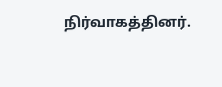நிர்வாகத்தினர்.